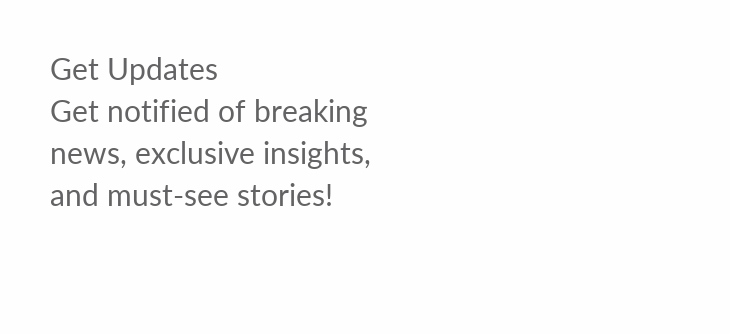Get Updates
Get notified of breaking news, exclusive insights, and must-see stories!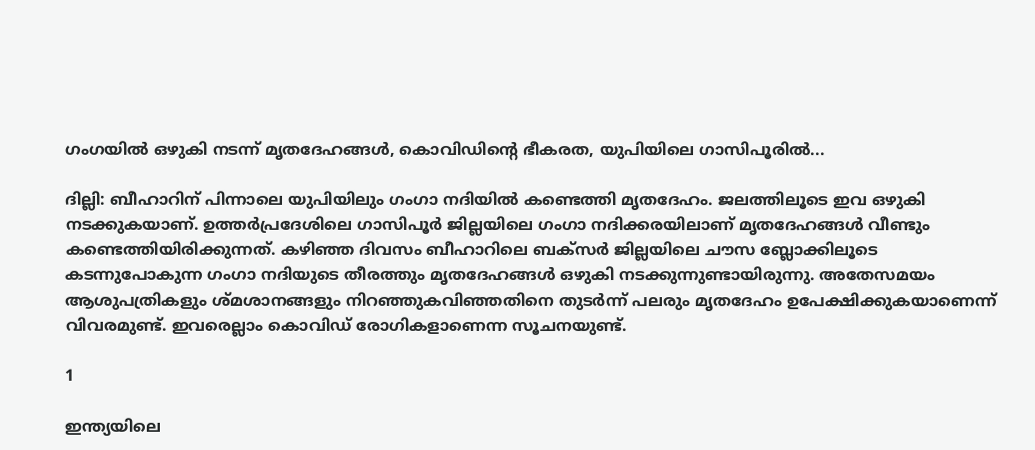ഗംഗയില്‍ ഒഴുകി നടന്ന് മൃതദേഹങ്ങള്‍, കൊവിഡിന്റെ ഭീകരത, യുപിയിലെ ഗാസിപൂരില്‍...

ദില്ലി: ബീഹാറിന് പിന്നാലെ യുപിയിലും ഗംഗാ നദിയില്‍ കണ്ടെത്തി മൃതദേഹം. ജലത്തിലൂടെ ഇവ ഒഴുകി നടക്കുകയാണ്. ഉത്തര്‍പ്രദേശിലെ ഗാസിപൂര്‍ ജില്ലയിലെ ഗംഗാ നദിക്കരയിലാണ് മൃതദേഹങ്ങള്‍ വീണ്ടും കണ്ടെത്തിയിരിക്കുന്നത്. കഴിഞ്ഞ ദിവസം ബീഹാറിലെ ബക്‌സര്‍ ജില്ലയിലെ ചൗസ ബ്ലോക്കിലൂടെ കടന്നുപോകുന്ന ഗംഗാ നദിയുടെ തീരത്തും മൃതദേഹങ്ങള്‍ ഒഴുകി നടക്കുന്നുണ്ടായിരുന്നു. അതേസമയം ആശുപത്രികളും ശ്മശാനങ്ങളും നിറഞ്ഞുകവിഞ്ഞതിനെ തുടര്‍ന്ന് പലരും മൃതദേഹം ഉപേക്ഷിക്കുകയാണെന്ന് വിവരമുണ്ട്. ഇവരെല്ലാം കൊവിഡ് രോഗികളാണെന്ന സൂചനയുണ്ട്.

1

ഇന്ത്യയിലെ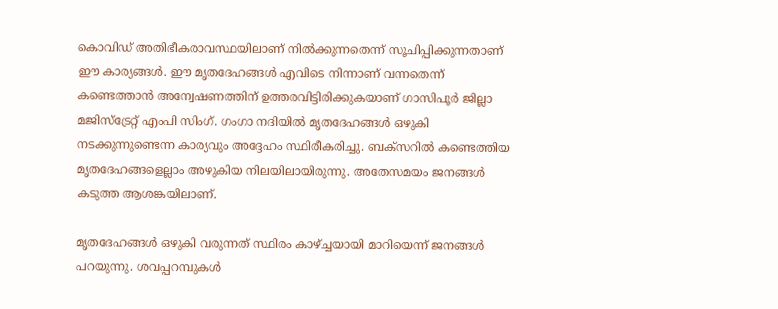കൊവിഡ് അതിഭീകരാവസ്ഥയിലാണ് നില്‍ക്കുന്നതെന്ന് സൂചിപ്പിക്കുന്നതാണ് ഈ കാര്യങ്ങള്‍. ഈ മൃതദേഹങ്ങള്‍ എവിടെ നിന്നാണ് വന്നതെന്ന് കണ്ടെത്താന്‍ അന്വേഷണത്തിന് ഉത്തരവിട്ടിരിക്കുകയാണ് ഗാസിപൂര്‍ ജില്ലാ മജിസ്‌ട്രേറ്റ് എംപി സിംഗ്. ഗംഗാ നദിയില്‍ മൃതദേഹങ്ങള്‍ ഒഴുകി നടക്കുന്നുണ്ടെന്ന കാര്യവും അദ്ദേഹം സ്ഥിരീകരിച്ചു. ബക്‌സറില്‍ കണ്ടെത്തിയ മൃതദേഹങ്ങളെല്ലാം അഴുകിയ നിലയിലായിരുന്നു. അതേസമയം ജനങ്ങള്‍ കടുത്ത ആശങ്കയിലാണ്.

മൃതദേഹങ്ങള്‍ ഒഴുകി വരുന്നത് സ്ഥിരം കാഴ്ച്ചയായി മാറിയെന്ന് ജനങ്ങള്‍ പറയുന്നു. ശവപ്പറമ്പുകള്‍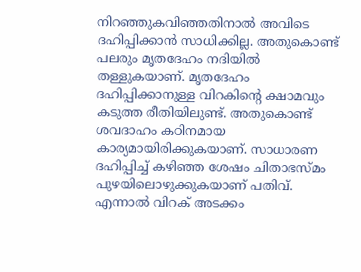നിറഞ്ഞുകവിഞ്ഞതിനാല്‍ അവിടെ ദഹിപ്പിക്കാന്‍ സാധിക്കില്ല. അതുകൊണ്ട് പലരും മൃതദേഹം നദിയില്‍ തള്ളുകയാണ്. മൃതദേഹം ദഹിപ്പിക്കാനുള്ള വിറകിന്റെ ക്ഷാമവും കടുത്ത രീതിയിലുണ്ട്. അതുകൊണ്ട് ശവദാഹം കഠിനമായ കാര്യമായിരിക്കുകയാണ്. സാധാരണ ദഹിപ്പിച്ച് കഴിഞ്ഞ ശേഷം ചിതാഭസ്മം പുഴയിലൊഴുക്കുകയാണ് പതിവ്. എന്നാല്‍ വിറക് അടക്കം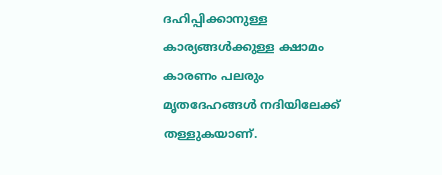ദഹിപ്പിക്കാനുള്ള കാര്യങ്ങള്‍ക്കുള്ള ക്ഷാമം കാരണം പലരും മൃതദേഹങ്ങള്‍ നദിയിലേക്ക് തള്ളുകയാണ്.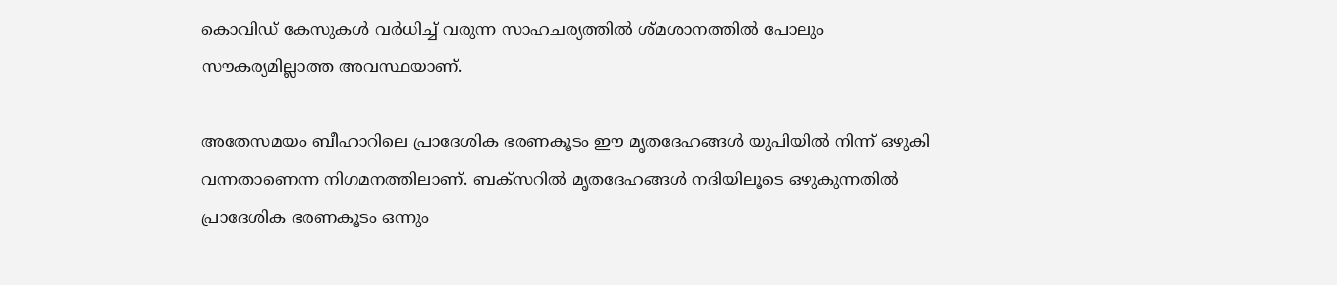കൊവിഡ് കേസുകള്‍ വര്‍ധിച്ച് വരുന്ന സാഹചര്യത്തില്‍ ശ്മശാനത്തില്‍ പോലും സൗകര്യമില്ലാത്ത അവസ്ഥയാണ്.

അതേസമയം ബീഹാറിലെ പ്രാദേശിക ഭരണകൂടം ഈ മൃതദേഹങ്ങള്‍ യുപിയില്‍ നിന്ന് ഒഴുകി വന്നതാണെന്ന നിഗമനത്തിലാണ്. ബക്‌സറില്‍ മൃതദേഹങ്ങള്‍ നദിയിലൂടെ ഒഴുകുന്നതില്‍ പ്രാദേശിക ഭരണകൂടം ഒന്നും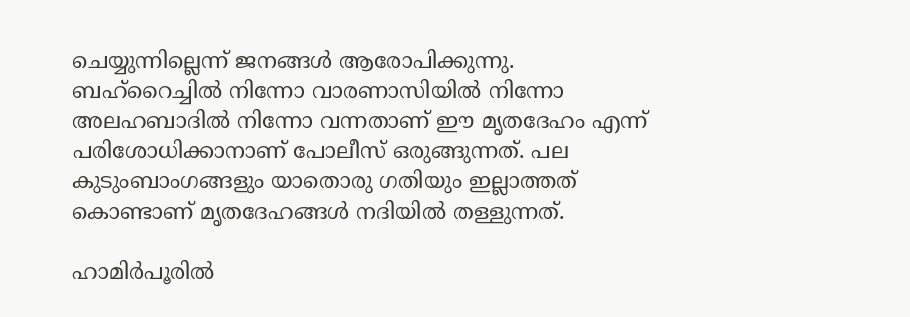ചെയ്യുന്നില്ലെന്ന് ജനങ്ങള്‍ ആരോപിക്കുന്നു. ബഹ്‌റൈച്ചില്‍ നിന്നോ വാരണാസിയില്‍ നിന്നോ അലഹബാദില്‍ നിന്നോ വന്നതാണ് ഈ മൃതദേഹം എന്ന് പരിശോധിക്കാനാണ് പോലീസ് ഒരുങ്ങുന്നത്. പല കുടുംബാംഗങ്ങളും യാതൊരു ഗതിയും ഇല്ലാത്തത് കൊണ്ടാണ് മൃതദേഹങ്ങള്‍ നദിയില്‍ തള്ളുന്നത്.

ഹാമിര്‍പൂരില്‍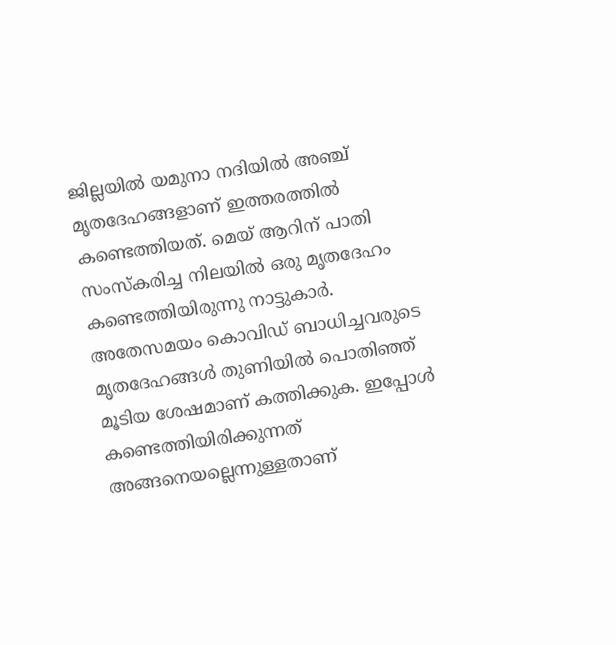ജില്ലയില്‍ യമുനാ നദിയില്‍ അഞ്ച് മൃതദേഹങ്ങളാണ് ഇത്തരത്തില്‍ കണ്ടെത്തിയത്. മെയ് ആറിന് പാതി സംസ്‌കരിച്ച നിലയില്‍ ഒരു മൃതദേഹം കണ്ടെത്തിയിരുന്നു നാട്ടുകാര്‍. അതേസമയം കൊവിഡ് ബാധിച്ചവരുടെ മൃതദേഹങ്ങള്‍ തുണിയില്‍ പൊതിഞ്ഞ് മൂടിയ ശേഷമാണ് കത്തിക്കുക. ഇപ്പോള്‍ കണ്ടെത്തിയിരിക്കുന്നത് അങ്ങനെയല്ലെന്നുള്ളതാണ്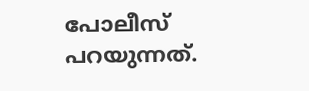പോലീസ് പറയുന്നത്.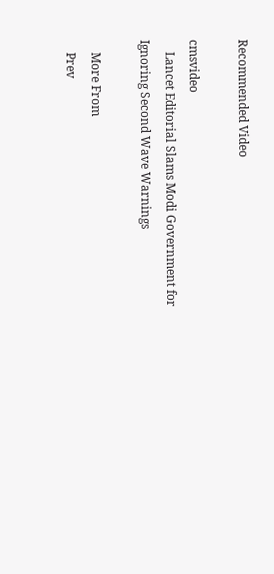Recommended Video

cmsvideo
    Lancet Editorial Slams Modi Government for Ignoring Second Wave Warnings

    More From
    Prev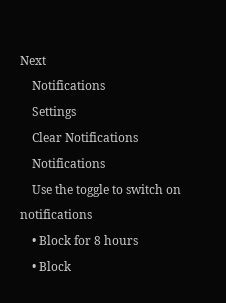Next
    Notifications
    Settings
    Clear Notifications
    Notifications
    Use the toggle to switch on notifications
    • Block for 8 hours
    • Block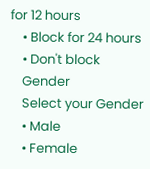for 12 hours
    • Block for 24 hours
    • Don't block
    Gender
    Select your Gender
    • Male
    • Female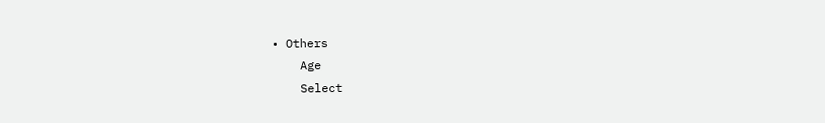• Others
    Age
    Select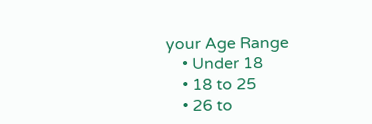your Age Range
    • Under 18
    • 18 to 25
    • 26 to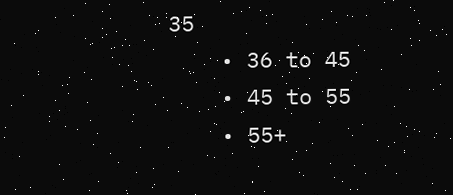35
    • 36 to 45
    • 45 to 55
    • 55+